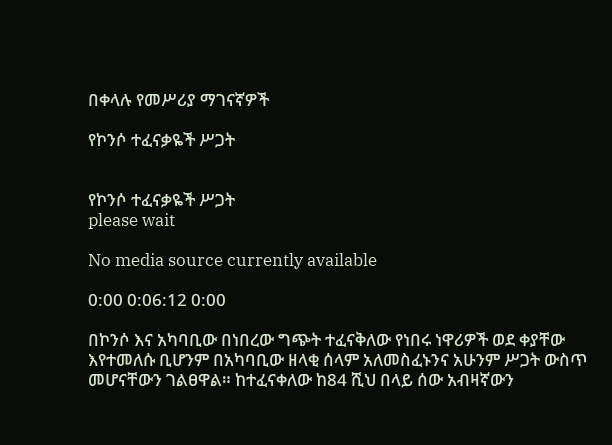በቀላሉ የመሥሪያ ማገናኛዎች

የኮንሶ ተፈናቃዬች ሥጋት


የኮንሶ ተፈናቃዬች ሥጋት
please wait

No media source currently available

0:00 0:06:12 0:00

በኮንሶ እና አካባቢው በነበረው ግጭት ተፈናቅለው የነበሩ ነዋሪዎች ወደ ቀያቸው እየተመለሱ ቢሆንም በአካባቢው ዘላቂ ሰላም አለመስፈኑንና አሁንም ሥጋት ውስጥ መሆናቸውን ገልፀዋል። ከተፈናቀለው ከ84 ሺህ በላይ ሰው አብዛኛውን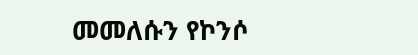መመለሱን የኮንሶ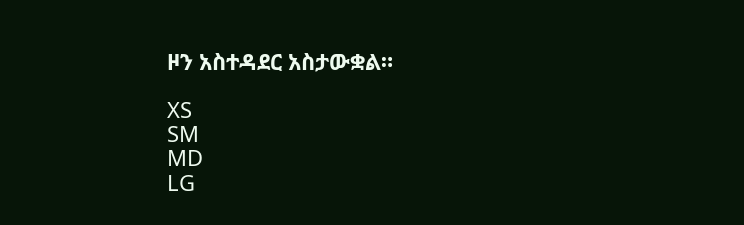ዞን አስተዳደር አስታውቋል።

XS
SM
MD
LG